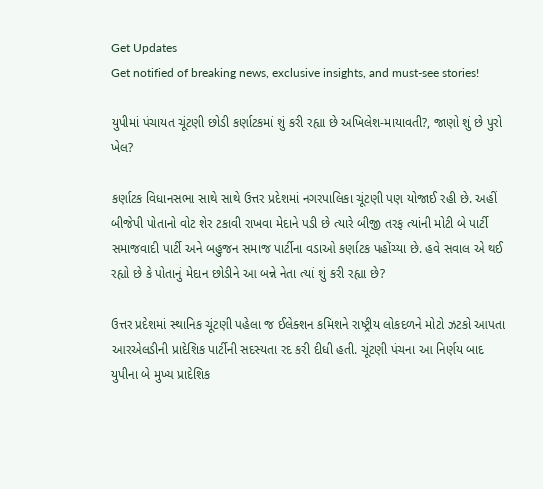Get Updates
Get notified of breaking news, exclusive insights, and must-see stories!

યુપીમાં પંચાયત ચૂંટણી છોડી કર્ણાટકમાં શું કરી રહ્યા છે અખિલેશ-માયાવતી?, જાણો શું છે પુરો ખેલ?

કર્ણાટક વિધાનસભા સાથે સાથે ઉત્તર પ્રદેશમાં નગરપાલિકા ચૂંટણી પણ યોજાઈ રહી છે. અહીં બીજેપી પોતાનો વોટ શેર ટકાવી રાખવા મેદાને પડી છે ત્યારે બીજી તરફ ત્યાંની મોટી બે પાર્ટી સમાજવાદી પાર્ટી અને બહુજન સમાજ પાર્ટીના વડાઓ કર્ણાટક પહોંચ્યા છે. હવે સવાલ એ થઈ રહ્યો છે કે પોતાનું મેદાન છોડીને આ બન્ને નેતા ત્યાં શું કરી રહ્યા છે?

ઉત્તર પ્રદેશમાં સ્થાનિક ચૂંટણી પહેલા જ ઈલેક્શન કમિશને રાષ્ટ્રીય લોકદળને મોટો ઝટકો આપતા આરએલડીની પ્રાદેશિક પાર્ટીની સદસ્યતા રદ કરી દીધી હતી. ચૂંટણી પંચના આ નિર્ણય બાદ યુપીના બે મુખ્ય પ્રાદેશિક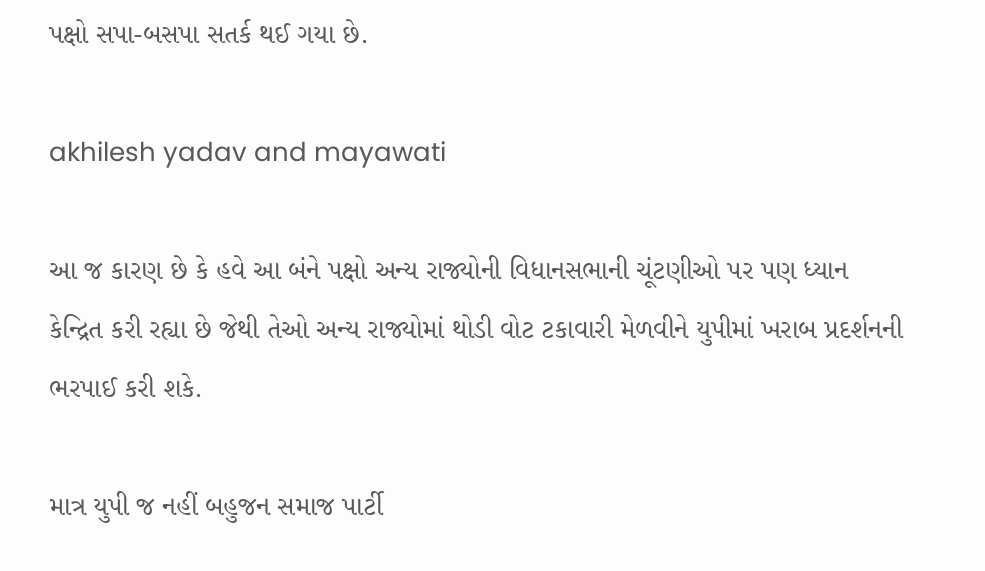પક્ષો સપા-બસપા સતર્ક થઈ ગયા છે.

akhilesh yadav and mayawati

આ જ કારણ છે કે હવે આ બંને પક્ષો અન્ય રાજ્યોની વિધાનસભાની ચૂંટણીઓ પર પણ ધ્યાન કેન્દ્રિત કરી રહ્યા છે જેથી તેઓ અન્ય રાજ્યોમાં થોડી વોટ ટકાવારી મેળવીને યુપીમાં ખરાબ પ્રદર્શનની ભરપાઈ કરી શકે.

માત્ર યુપી જ નહીં બહુજન સમાજ પાર્ટી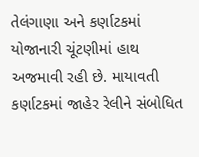તેલંગાણા અને કર્ણાટકમાં યોજાનારી ચૂંટણીમાં હાથ અજમાવી રહી છે. માયાવતી કર્ણાટકમાં જાહેર રેલીને સંબોધિત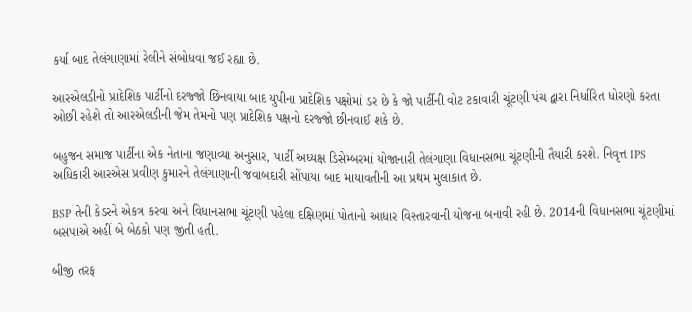કર્યા બાદ તેલંગાણામાં રેલીને સંબોધવા જઈ રહ્યા છે.

આરએલડીનો પ્રાદેશિક પાર્ટીનો દરજ્જો છિનવાયા બાદ યુપીના પ્રાદેશિક પક્ષોમાં ડર છે કે જો પાર્ટીની વોટ ટકાવારી ચૂંટણી પંચ દ્વારા નિર્ધારિત ધોરણો કરતા ઓછી રહેશે તો આરએલડીની જેમ તેમનો પણ પ્રાદેશિક પક્ષનો દરજ્જો છીનવાઈ શકે છે.

બહુજન સમાજ પાર્ટીના એક નેતાના જણાવ્યા અનુસાર, પાર્ટી અધ્યક્ષ ડિસેમ્બરમાં યોજાનારી તેલંગાણા વિધાનસભા ચૂંટણીની તૈયારી કરશે. નિવૃત્ત IPS અધિકારી આરએસ પ્રવીણ કુમારને તેલંગાણાની જવાબદારી સોંપાયા બાદ માયાવતીની આ પ્રથમ મુલાકાત છે.

BSP તેની કેડરને એકત્ર કરવા અને વિધાનસભા ચૂંટણી પહેલા દક્ષિણમાં પોતાનો આધાર વિસ્તારવાની યોજના બનાવી રહી છે. 2014ની વિધાનસભા ચૂંટણીમાં બસપાએ અહીં બે બેઠકો પણ જીતી હતી.

બીજી તરફ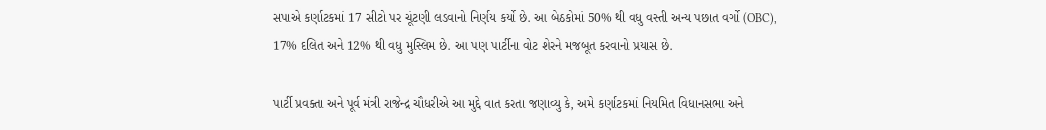સપાએ કર્ણાટકમાં 17 સીટો પર ચૂંટણી લડવાનો નિર્ણય કર્યો છે. આ બેઠકોમાં 50% થી વધુ વસ્તી અન્ય પછાત વર્ગો (OBC), 17% દલિત અને 12% થી વધુ મુસ્લિમ છે. આ પણ પાર્ટીના વોટ શેરને મજબૂત કરવાનો પ્રયાસ છે.

પાર્ટી પ્રવક્તા અને પૂર્વ મંત્રી રાજેન્દ્ર ચૌધરીએ આ મુદ્દે વાત કરતા જણાવ્યુ કે, અમે કર્ણાટકમાં નિયમિત વિધાનસભા અને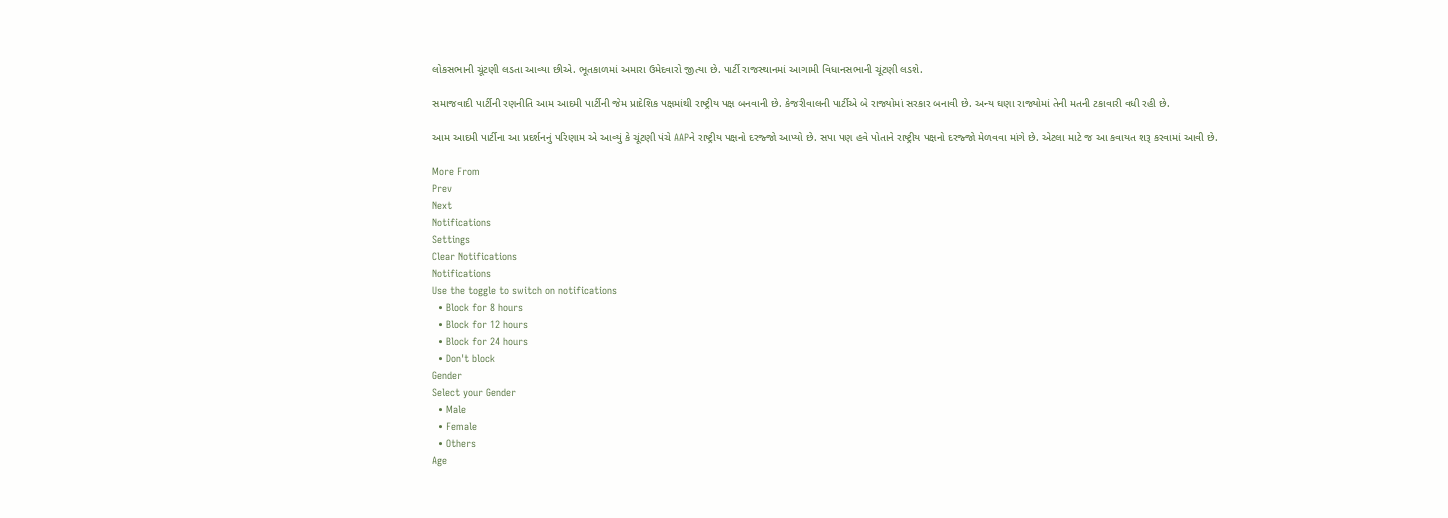લોકસભાની ચૂંટણી લડતા આવ્યા છીએ. ભૂતકાળમાં અમારા ઉમેદવારો જીત્યા છે. પાર્ટી રાજસ્થાનમાં આગામી વિધાનસભાની ચૂંટણી લડશે.

સમાજવાદી પાર્ટીની રણનીતિ આમ આદમી પાર્ટીની જેમ પ્રાદેશિક પક્ષમાંથી રાષ્ટ્રીય પક્ષ બનવાની છે. કેજરીવાલની પાર્ટીએ બે રાજ્યોમાં સરકાર બનાવી છે. અન્ય ઘણા રાજ્યોમાં તેની મતની ટકાવારી વધી રહી છે.

આમ આદમી પાર્ટીના આ પ્રદર્શનનું પરિણામ એ આવ્યું કે ચૂંટણી પંચે AAPને રાષ્ટ્રીય પક્ષનો દરજ્જો આપ્યો છે. સપા પણ હવે પોતાને રાષ્ટ્રીય પક્ષનો દરજ્જો મેળવવા માંગે છે. એટલા માટે જ આ કવાયત શરૂ કરવામાં આવી છે.

More From
Prev
Next
Notifications
Settings
Clear Notifications
Notifications
Use the toggle to switch on notifications
  • Block for 8 hours
  • Block for 12 hours
  • Block for 24 hours
  • Don't block
Gender
Select your Gender
  • Male
  • Female
  • Others
Age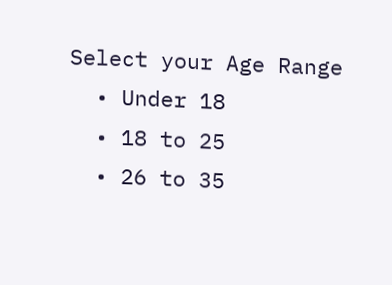Select your Age Range
  • Under 18
  • 18 to 25
  • 26 to 35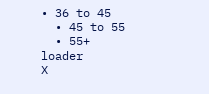• 36 to 45
  • 45 to 55
  • 55+
loader
X